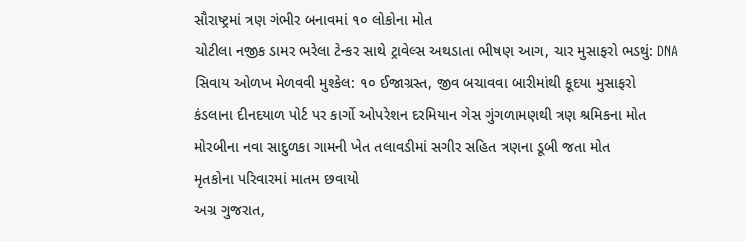સૌરાષ્ટ્રમાં ત્રણ ગંભીર બનાવમાં ૧૦ લોકોના મોત
ચોટીલા નજીક ડામર ભરેલા ટેન્કર સાથે ટ્રાવેલ્સ અથડાતા ભીષણ આગ, ચાર મુસાફરો ભડથું: DNA સિવાય ઓળખ મેળવવી મુશ્કેલ: ૧૦ ઈજાગ્રસ્ત, જીવ બચાવવા બારીમાંથી કૂદયા મુસાફરો
કંડલાના દીનદયાળ પોર્ટ પર કાર્ગો ઓપરેશન દરમિયાન ગેસ ગુંગળામણથી ત્રણ શ્રમિકના મોત
મોરબીના નવા સાદુળકા ગામની ખેત તલાવડીમાં સગીર સહિત ત્રણના ડૂબી જતા મોત
મૃતકોના પરિવારમાં માતમ છવાયો
અગ્ર ગુજરાત,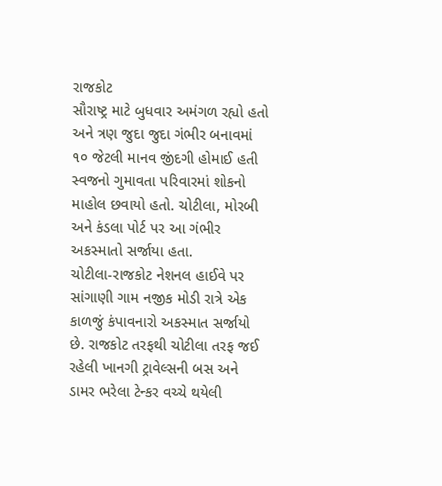રાજકોટ
સૌરાષ્ટ્ર માટે બુધવાર અમંગળ રહ્યો હતો અને ત્રણ જુદા જુદા ગંભીર બનાવમાં ૧૦ જેટલી માનવ જીંદગી હોમાઈ હતી સ્વજનો ગુમાવતા પરિવારમાં શોકનો માહોલ છવાયો હતો. ચોટીલા, મોરબી અને કંડલા પોર્ટ પર આ ગંભીર અકસ્માતો સર્જાયા હતા.
ચોટીલા-રાજકોટ નેશનલ હાઈવે પર સાંગાણી ગામ નજીક મોડી રાત્રે એક કાળજું કંપાવનારો અકસ્માત સર્જાયો છે. રાજકોટ તરફથી ચોટીલા તરફ જઈ રહેલી ખાનગી ટ્રાવેલ્સની બસ અને ડામર ભરેલા ટેન્કર વચ્ચે થયેલી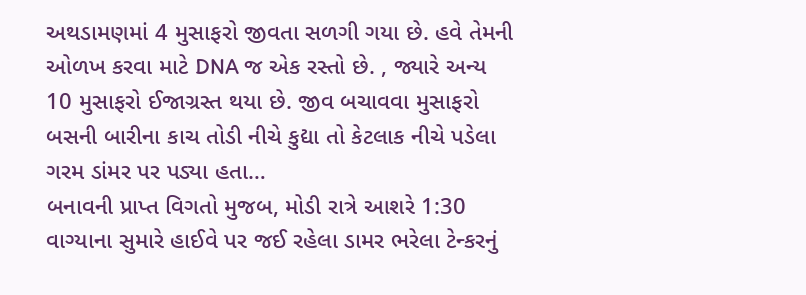અથડામણમાં 4 મુસાફરો જીવતા સળગી ગયા છે. હવે તેમની ઓળખ કરવા માટે DNA જ એક રસ્તો છે. , જ્યારે અન્ય 10 મુસાફરો ઈજાગ્રસ્ત થયા છે. જીવ બચાવવા મુસાફરો બસની બારીના કાચ તોડી નીચે કુદ્યા તો કેટલાક નીચે પડેલા ગરમ ડાંમર પર પડ્યા હતા…
બનાવની પ્રાપ્ત વિગતો મુજબ, મોડી રાત્રે આશરે 1:30 વાગ્યાના સુમારે હાઈવે પર જઈ રહેલા ડામર ભરેલા ટેન્કરનું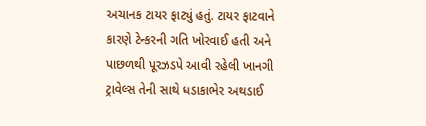અચાનક ટાયર ફાટ્યું હતું. ટાયર ફાટવાને કારણે ટેન્કરની ગતિ ખોરવાઈ હતી અને પાછળથી પૂરઝડપે આવી રહેલી ખાનગી ટ્રાવેલ્સ તેની સાથે ધડાકાભેર અથડાઈ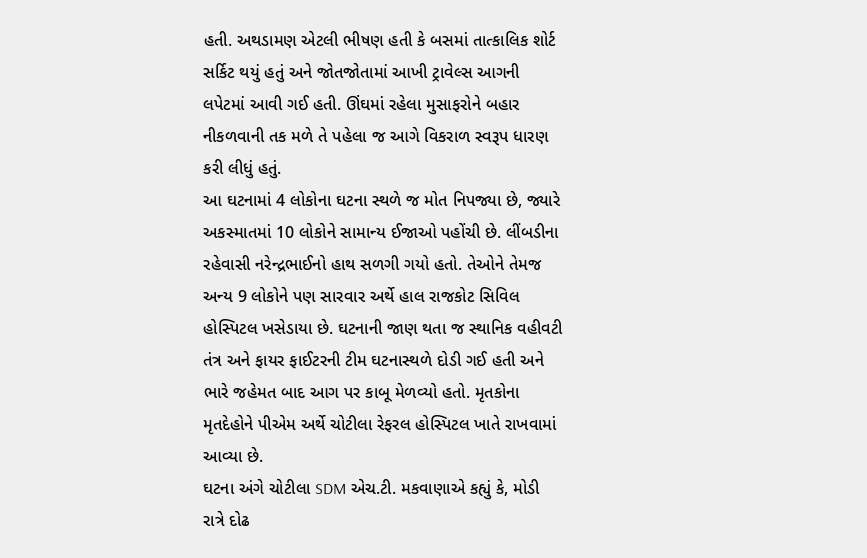હતી. અથડામણ એટલી ભીષણ હતી કે બસમાં તાત્કાલિક શોર્ટ સર્કિટ થયું હતું અને જોતજોતામાં આખી ટ્રાવેલ્સ આગની લપેટમાં આવી ગઈ હતી. ઊંઘમાં રહેલા મુસાફરોને બહાર નીકળવાની તક મળે તે પહેલા જ આગે વિકરાળ સ્વરૂપ ધારણ કરી લીધું હતું.
આ ઘટનામાં 4 લોકોના ઘટના સ્થળે જ મોત નિપજ્યા છે, જ્યારે અકસ્માતમાં 10 લોકોને સામાન્ય ઈજાઓ પહોંચી છે. લીંબડીના રહેવાસી નરેન્દ્રભાઈનો હાથ સળગી ગયો હતો. તેઓને તેમજ અન્ય 9 લોકોને પણ સારવાર અર્થે હાલ રાજકોટ સિવિલ હોસ્પિટલ ખસેડાયા છે. ઘટનાની જાણ થતા જ સ્થાનિક વહીવટી તંત્ર અને ફાયર ફાઈટરની ટીમ ઘટનાસ્થળે દોડી ગઈ હતી અને ભારે જહેમત બાદ આગ પર કાબૂ મેળવ્યો હતો. મૃતકોના મૃતદેહોને પીએમ અર્થે ચોટીલા રેફરલ હોસ્પિટલ ખાતે રાખવામાં આવ્યા છે.
ઘટના અંગે ચોટીલા SDM એચ.ટી. મકવાણાએ કહ્યું કે, મોડી રાત્રે દોઢ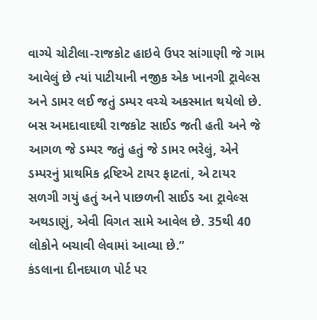વાગ્યે ચોટીલા-રાજકોટ હાઇવે ઉપર સાંગાણી જે ગામ આવેલું છે ત્યાં પાટીયાની નજીક એક ખાનગી ટ્રાવેલ્સ અને ડામર લઈ જતું ડમ્પર વચ્ચે અકસ્માત થયેલો છે. બસ અમદાવાદથી રાજકોટ સાઈડ જતી હતી અને જે આગળ જે ડમ્પર જતું હતું જે ડામર ભરેલું, એને ડમ્પરનું પ્રાથમિક દ્રષ્ટિએ ટાયર ફાટતાં, એ ટાયર સળગી ગયું હતું અને પાછળની સાઈડ આ ટ્રાવેલ્સ અથડાણું, એવી વિગત સામે આવેલ છે. 35થી 40 લોકોને બચાવી લેવામાં આવ્યા છે.”
કંડલાના દીનદયાળ પોર્ટ પર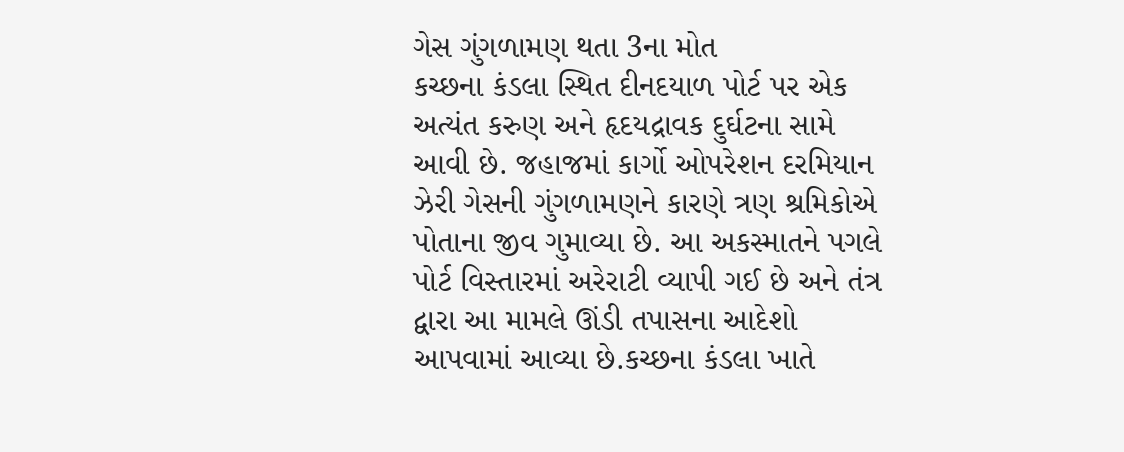ગેસ ગુંગળામણ થતા 3ના મોત
કચ્છના કંડલા સ્થિત દીનદયાળ પોર્ટ પર એક અત્યંત કરુણ અને હૃદયદ્રાવક દુર્ઘટના સામે આવી છે. જહાજમાં કાર્ગો ઓપરેશન દરમિયાન ઝેરી ગેસની ગુંગળામણને કારણે ત્રણ શ્રમિકોએ પોતાના જીવ ગુમાવ્યા છે. આ અકસ્માતને પગલે પોર્ટ વિસ્તારમાં અરેરાટી વ્યાપી ગઈ છે અને તંત્ર દ્વારા આ મામલે ઊંડી તપાસના આદેશો આપવામાં આવ્યા છે.કચ્છના કંડલા ખાતે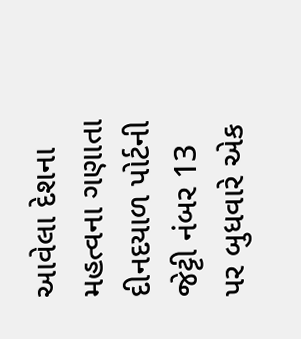આવેલા દેશના મહત્વના ગણાતા દીનદયાળ પોર્ટની જેટ્ટી નંબર 13 પર બુધવારે એક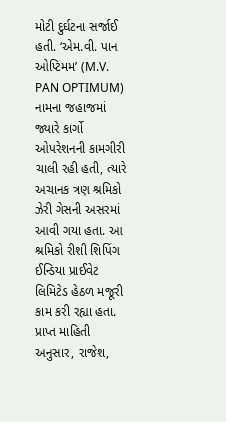મોટી દુર્ઘટના સર્જાઈ હતી. ‘એમ.વી. પાન ઓપ્ટિમમ’ (M.V. PAN OPTIMUM) નામના જહાજમાં જ્યારે કાર્ગો ઓપરેશનની કામગીરી ચાલી રહી હતી, ત્યારે અચાનક ત્રણ શ્રમિકો ઝેરી ગેસની અસરમાં આવી ગયા હતા. આ શ્રમિકો રીશી શિપિંગ ઈન્ડિયા પ્રાઈવેટ લિમિટેડ હેઠળ મજૂરી કામ કરી રહ્યા હતા. પ્રાપ્ત માહિતી અનુસાર, રાજેશ,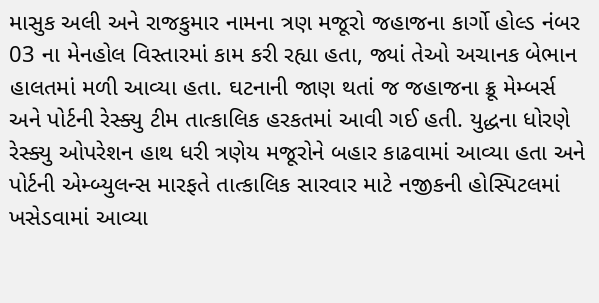માસુક અલી અને રાજકુમાર નામના ત્રણ મજૂરો જહાજના કાર્ગો હોલ્ડ નંબર 03 ના મેનહોલ વિસ્તારમાં કામ કરી રહ્યા હતા, જ્યાં તેઓ અચાનક બેભાન હાલતમાં મળી આવ્યા હતા. ઘટનાની જાણ થતાં જ જહાજના ક્રૂ મેમ્બર્સ અને પોર્ટની રેસ્ક્યુ ટીમ તાત્કાલિક હરકતમાં આવી ગઈ હતી. યુદ્ધના ધોરણે રેસ્ક્યુ ઓપરેશન હાથ ધરી ત્રણેય મજૂરોને બહાર કાઢવામાં આવ્યા હતા અને પોર્ટની એમ્બ્યુલન્સ મારફતે તાત્કાલિક સારવાર માટે નજીકની હોસ્પિટલમાં ખસેડવામાં આવ્યા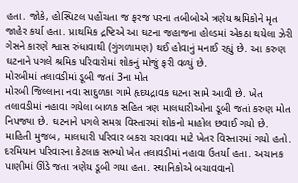હતા. જોકે, હોસ્પિટલ પહોંચતા જ ફરજ પરના તબીબોએ ત્રણેય શ્રમિકોને મૃત જાહેર કર્યા હતા. પ્રાથમિક દ્રષ્ટિએ આ ઘટના જહાજના હોલ્ડમાં એકઠા થયેલા ઝેરી ગેસને કારણે શ્વાસ રુંધાવાથી (ગુંગળામણ) થઈ હોવાનું મનાઈ રહ્યું છે. આ કરુણ ઘટનાને પગલે શ્રમિક પરિવારોમાં શોકનું મોજું ફરી વળ્યું છે.
મોરબીમાં તલાવડીમાં ડૂબી જતાં 3ના મોત
મોરબી જિલ્લાના નવા સાદુળકા ગામે હૃદયદ્રાવક ઘટના સામે આવી છે. ખેત તલાવડીમાં નહાવા ગયેલા બાળક સહિત ત્રણ માલધારીઓના ડૂબી જતાં કરુણ મોત નિપજ્યા છે. ઘટનાને પગલે સમગ્ર વિસ્તારમાં શોકનો માહોલ છવાઈ ગયો છે. માહિતી મુજબ, માલધારી પરિવાર બકરા ચરાવવા માટે ખેતર વિસ્તારમાં ગયો હતો. દરમિયાન પરિવારના કેટલાક સભ્યો ખેત તલાવડીમાં નહાવા ઉતર્યા હતા. અચાનક પાણીમાં ઊંડે જતા ત્રણેય ડૂબી ગયા હતા. સ્થાનિકોએ બચાવવાનો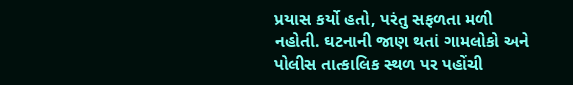પ્રયાસ કર્યો હતો, પરંતુ સફળતા મળી નહોતી. ઘટનાની જાણ થતાં ગામલોકો અને પોલીસ તાત્કાલિક સ્થળ પર પહોંચી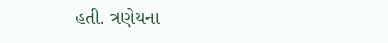હતી. ત્રણેયના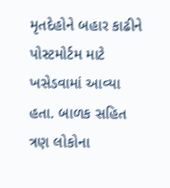મૃતદેહોને બહાર કાઢીને પોસ્ટમોર્ટમ માટે ખસેડવામાં આવ્યા હતા. બાળક સહિત ત્રણ લોકોના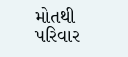મોતથી પરિવાર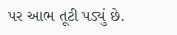પર આભ તૂટી પડ્યું છે.